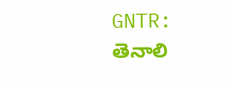GNTR: తెనాలి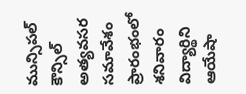మున్సిపల్ కౌన్సిల్ అత్యవసర సమావేశం ప్రారంభంలో శనివారం విద్యార్థిని ఆయేషా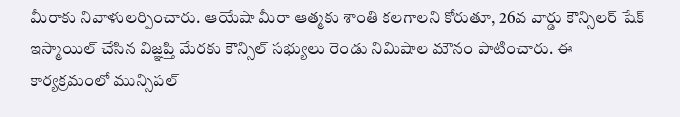మీరాకు నివాళులర్పించారు. ఆయేషా మీరా ఆత్మకు శాంతి కలగాలని కోరుతూ, 26వ వార్డు కౌన్సిలర్ షేక్ ఇస్మాయిల్ చేసిన విజ్ఞప్తి మేరకు కౌన్సిల్ సభ్యులు రెండు నిమిషాల మౌనం పాటించారు. ఈ కార్యక్రమంలో మున్సిపల్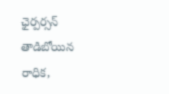ఛైర్పర్సన్ తాడిబోయిన రాధిక,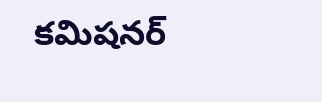కమిషనర్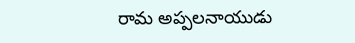రామ అప్పలనాయుడు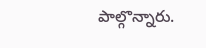పాల్గొన్నారు.